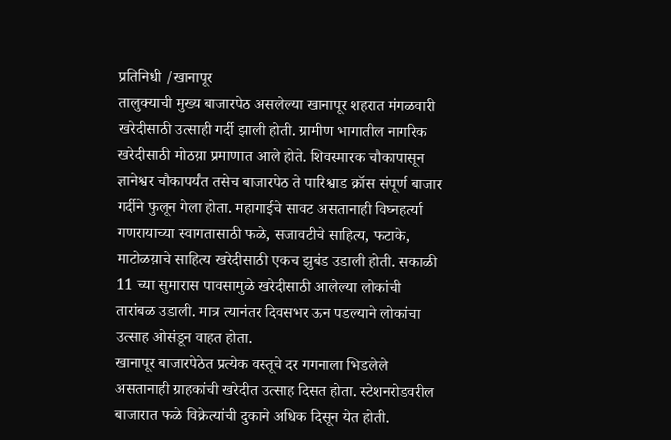प्रतिनिधी /खानापूर
तालुक्याची मुख्य बाजारपेठ असलेल्या खानापूर शहरात मंगळवारी खरेदीसाठी उत्साही गर्दी झाली होती. ग्रामीण भागातील नागरिक खरेदीसाठी मोठय़ा प्रमाणात आले होते. शिवस्मारक चौकापासून ज्ञानेश्वर चौकापर्यंत तसेच बाजारपेठ ते पारिश्वाड क्रॉस संपूर्ण बाजार गर्दीने फुलून गेला होता. महागाईचे सावट असतानाही विघ्नहर्त्या गणरायाच्या स्वागतासाठी फळे, सजावटीचे साहित्य, फटाके, माटोळय़ाचे साहित्य खरेदीसाठी एकच झुबंड उडाली होती. सकाळी 11 च्या सुमारास पावसामुळे खरेदीसाठी आलेल्या लोकांची तारांबळ उडाली. मात्र त्यानंतर दिवसभर ऊन पडल्याने लोकांचा उत्साह ओसंडून वाहत होता.
खानापूर बाजारपेठेत प्रत्येक वस्तूचे दर गगनाला भिडलेले असतानाही ग्राहकांची खरेदीत उत्साह दिसत होता. स्टेशनरोडवरील बाजारात फळे विक्रेत्यांची दुकाने अधिक दिसून येत होती.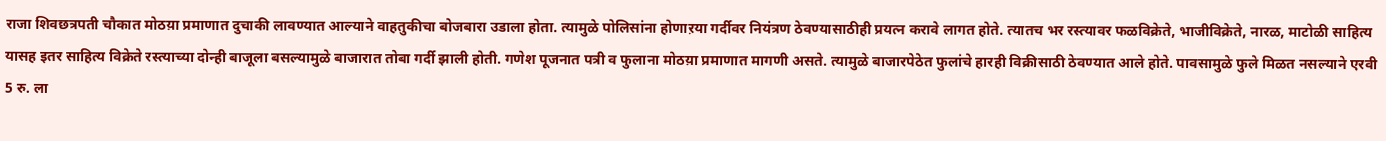राजा शिवछत्रपती चौकात मोठय़ा प्रमाणात दुचाकी लावण्यात आल्याने वाहतुकीचा बोजबारा उडाला होता. त्यामुळे पोलिसांना होणाऱया गर्दीवर नियंत्रण ठेवण्यासाठीही प्रयत्न करावे लागत होते. त्यातच भर रस्त्यावर फळविक्रेते, भाजीविक्रेते, नारळ, माटोळी साहित्य यासह इतर साहित्य विक्रेते रस्त्याच्या दोन्ही बाजूला बसल्यामुळे बाजारात तोबा गर्दी झाली होती. गणेश पूजनात पत्री व फुलाना मोठय़ा प्रमाणात मागणी असते. त्यामुळे बाजारपेठेत फुलांचे हारही विक्रीसाठी ठेवण्यात आले होते. पावसामुळे फुले मिळत नसल्याने एरवी 5 रु. ला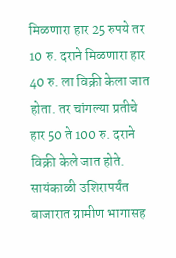मिळणारा हार 25 रुपये तर 10 रु. दराने मिळणारा हार 40 रु. ला विक्री केला जात होता. तर चांगल्या प्रतीचे हार 50 ते 100 रु. दराने विक्री केले जात होते. सायंकाळी उशिरापर्यंत बाजारात ग्रामीण भागासह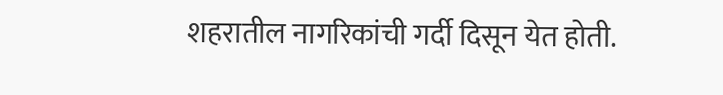शहरातील नागरिकांची गर्दी दिसून येत होती.